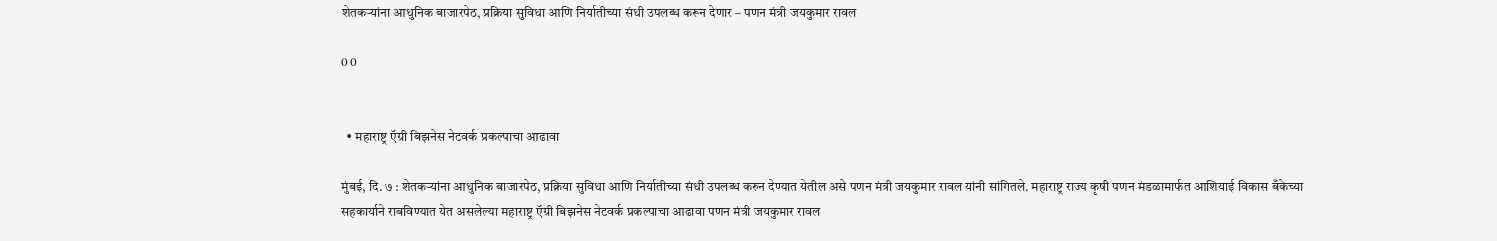शेतकऱ्यांना आधुनिक बाजारपेठ, प्रक्रिया सुविधा आणि निर्यातीच्या संधी उपलब्ध करून देणार – पणन मंत्री जयकुमार रावल

0 0


  • महाराष्ट्र ऍग्री बिझनेस नेटवर्क प्रकल्पाचा आढावा

मुंबई, दि. ७ : शेतकऱ्यांना आधुनिक बाजारपेठ, प्रक्रिया सुविधा आणि निर्यातीच्या संधी उपलब्ध करुन देण्यात येतील असे पणन मंत्री जयकुमार रावल यांनी सांगितले. महाराष्ट्र राज्य कृषी पणन मंडळामार्फत आशियाई विकास बँकेच्या सहकार्याने राबविण्यात येत असलेल्या महाराष्ट्र ऍग्री बिझनेस नेटवर्क प्रकल्पाचा आढावा पणन मंत्री जयकुमार रावल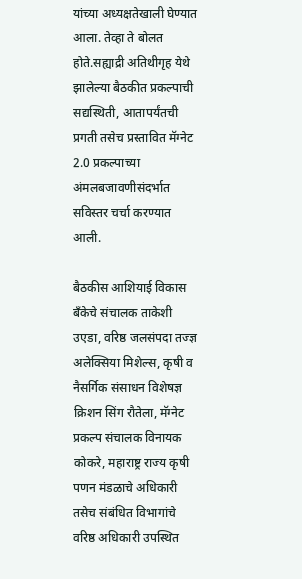यांच्या अध्यक्षतेखाली घेण्यात आला. तेव्हा ते बोलत होते.सह्याद्री अतिथीगृह येथे झालेल्या बैठकीत प्रकल्पाची सद्यस्थिती, आतापर्यंतची प्रगती तसेच प्रस्तावित मॅग्नेट 2.0 प्रकल्पाच्या अंमलबजावणीसंदर्भात सविस्तर चर्चा करण्यात आली.

बैठकीस आशियाई विकास बँकेचे संचालक ताकेशी उएडा, वरिष्ठ जलसंपदा तज्ज्ञ अलेक्सिया मिशेल्स, कृषी व नैसर्गिक संसाधन विशेषज्ञ क्रिशन सिंग रौतेला, मॅग्नेट प्रकल्प संचालक विनायक कोकरे, महाराष्ट्र राज्य कृषी पणन मंडळाचे अधिकारी तसेच संबंधित विभागांचे वरिष्ठ अधिकारी उपस्थित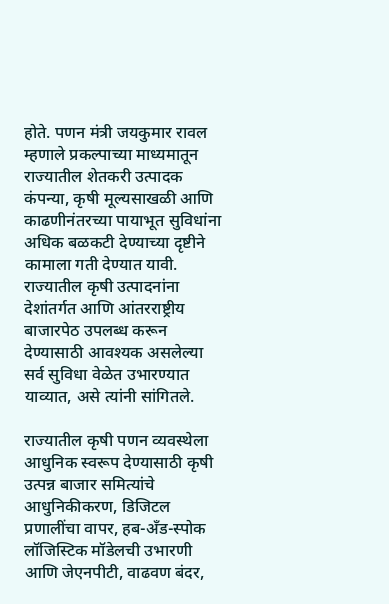होते. पणन मंत्री जयकुमार रावल म्हणाले प्रकल्पाच्या माध्यमातून राज्यातील शेतकरी उत्पादक कंपन्या, कृषी मूल्यसाखळी आणि काढणीनंतरच्या पायाभूत सुविधांना अधिक बळकटी देण्याच्या दृष्टीने कामाला गती देण्यात यावी. राज्यातील कृषी उत्पादनांना देशांतर्गत आणि आंतरराष्ट्रीय बाजारपेठ उपलब्ध करून देण्यासाठी आवश्यक असलेल्या सर्व सुविधा वेळेत उभारण्यात याव्यात, असे त्यांनी सांगितले.

राज्यातील कृषी पणन व्यवस्थेला आधुनिक स्वरूप देण्यासाठी कृषी उत्पन्न बाजार समित्यांचे आधुनिकीकरण, डिजिटल प्रणालींचा वापर, हब-अँड-स्पोक लॉजिस्टिक मॉडेलची उभारणी आणि जेएनपीटी, वाढवण बंदर,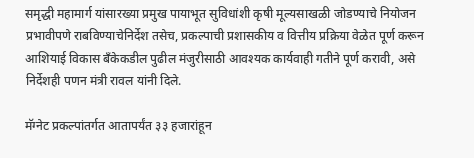समृद्धी महामार्ग यांसारख्या प्रमुख पायाभूत सुविधांशी कृषी मूल्यसाखळी जोडण्याचे नियोजन प्रभावीपणे राबविण्याचेनिर्देश तसेच, प्रकल्पाची प्रशासकीय व वित्तीय प्रक्रिया वेळेत पूर्ण करून आशियाई विकास बँकेकडील पुढील मंजुरीसाठी आवश्यक कार्यवाही गतीने पूर्ण करावी, असे निर्देशही पणन मंत्री रावल यांनी दिले.

मॅग्नेट प्रकल्पांतर्गत आतापर्यंत ३३ हजारांहून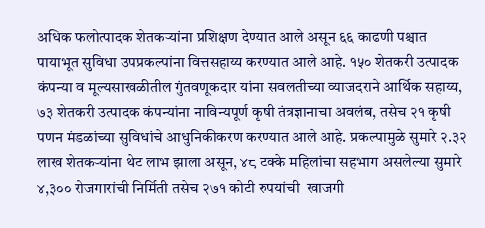अधिक फलोत्पादक शेतकऱ्यांना प्रशिक्षण देण्यात आले असून ६६ काढणी पश्चात पायाभूत सुविधा उपप्रकल्पांना वित्तसहाय्य करण्यात आले आहे. १५० शेतकरी उत्पादक कंपन्या व मूल्यसाखळीतील गुंतवणूकदार यांना सवलतीच्या व्याजदराने आर्थिक सहाय्य, ७३ शेतकरी उत्पादक कंपन्यांना नाविन्यपूर्ण कृषी तंत्रज्ञानाचा अवलंब, तसेच २१ कृषी पणन मंडळांच्या सुविधांचे आधुनिकीकरण करण्यात आले आहे. प्रकल्पामुळे सुमारे २.३२ लाख शेतकऱ्यांना थेट लाभ झाला असून, ४८ टक्के महिलांचा सहभाग असलेल्या सुमारे ४,३०० रोजगारांची निर्मिती तसेच २७१ कोटी रुपयांची  खाजगी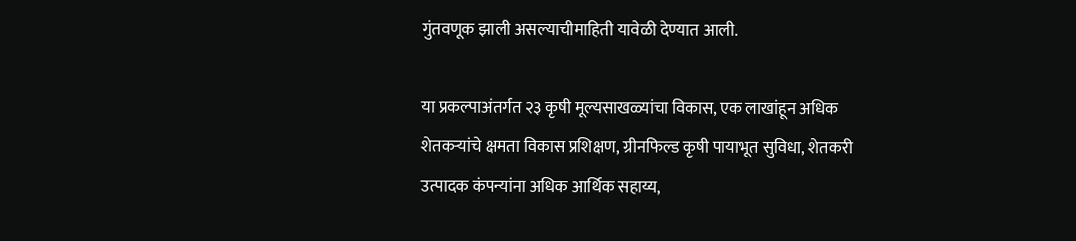गुंतवणूक झाली असल्याचीमाहिती यावेळी देण्यात आली.

या प्रकल्पाअंतर्गत २३ कृषी मूल्यसाखळ्यांचा विकास, एक लाखांहून अधिक शेतकऱ्यांचे क्षमता विकास प्रशिक्षण, ग्रीनफिल्ड कृषी पायाभूत सुविधा, शेतकरी उत्पादक कंपन्यांना अधिक आर्थिक सहाय्य,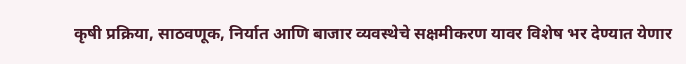कृषी प्रक्रिया, साठवणूक, निर्यात आणि बाजार व्यवस्थेचे सक्षमीकरण यावर विशेष भर देण्यात येणार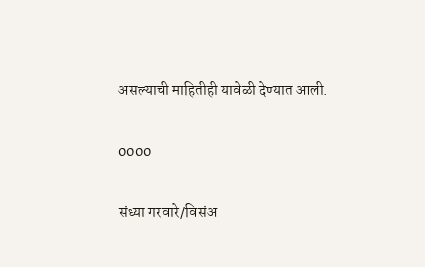असल्याची माहितीही यावेळी देण्यात आली.

0000

संध्या गरवारे/विसंअ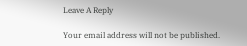Leave A Reply

Your email address will not be published.